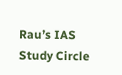Rau’s IAS Study Circle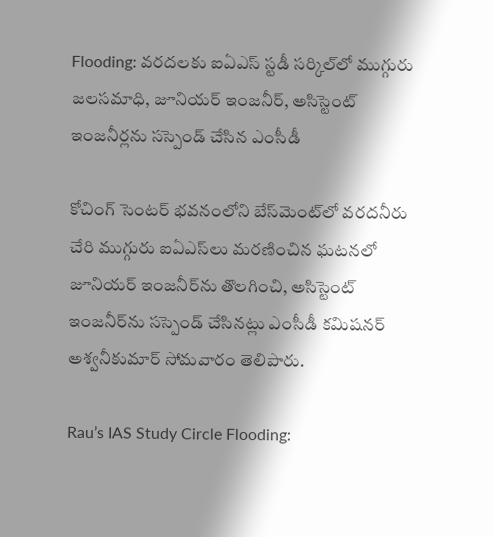Flooding: వరదలకు ఐఏఎస్‌ స్టడీ సర్కిల్‌లో ముగ్గురు జలసమాధి, జూనియర్ ఇంజనీర్‌, అసిస్టెంట్ ఇంజనీర్లను సస్పెండ్ చేసిన ఎంసీడీ

కోచింగ్‌ సెంటర్‌ భవనంలోని బేస్‌మెంట్‌లో వరదనీరు చేరి ముగ్గురు ఐఏఎస్‌లు మరణించిన ఘటనలో జూనియర్‌ ఇంజనీర్‌ను తొలగించి, అసిస్టెంట్‌ ఇంజనీర్‌ను సస్పెండ్‌ చేసినట్లు ఎంసీడీ కమిషనర్‌ అశ్వనీకుమార్‌ సోమవారం తెలిపారు.

Rau’s IAS Study Circle Flooding: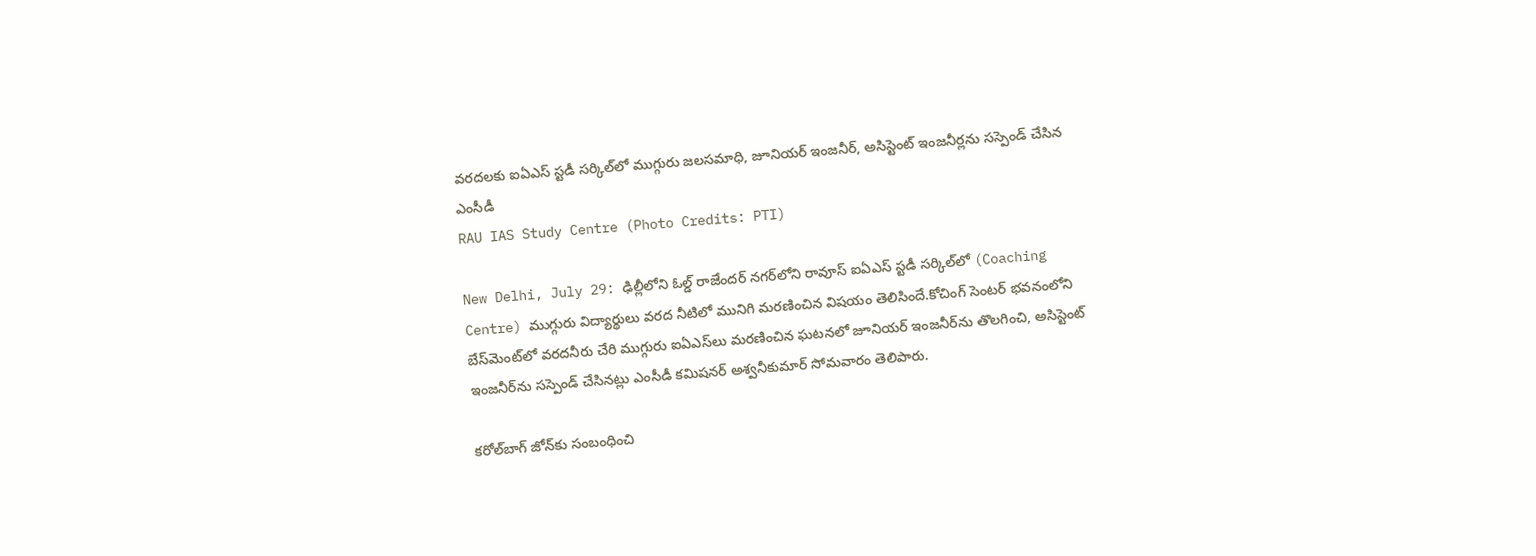వరదలకు ఐఏఎస్‌ స్టడీ సర్కిల్‌లో ముగ్గురు జలసమాధి, జూనియర్ ఇంజనీర్‌, అసిస్టెంట్ ఇంజనీర్లను సస్పెండ్ చేసిన ఎంసీడీ
RAU IAS Study Centre (Photo Credits: PTI)

New Delhi, July 29: ఢిల్లీలోని ఓల్డ్‌ రాజేందర్‌ నగర్‌లోని రావూస్‌ ఐఏఎస్‌ స్టడీ సర్కిల్‌లో (Coaching Centre) ముగ్గురు విద్యార్థులు వరద నీటిలో మునిగి మరణించిన విషయం తెలిసిందే.కోచింగ్‌ సెంటర్‌ భవనంలోని బేస్‌మెంట్‌లో వరదనీరు చేరి ముగ్గురు ఐఏఎస్‌లు మరణించిన ఘటనలో జూనియర్‌ ఇంజనీర్‌ను తొలగించి, అసిస్టెంట్‌ ఇంజనీర్‌ను సస్పెండ్‌ చేసినట్లు ఎంసీడీ కమిషనర్‌ అశ్వనీకుమార్‌ సోమవారం తెలిపారు.

కరోల్‌బాగ్ జోన్‌కు సంబంధించి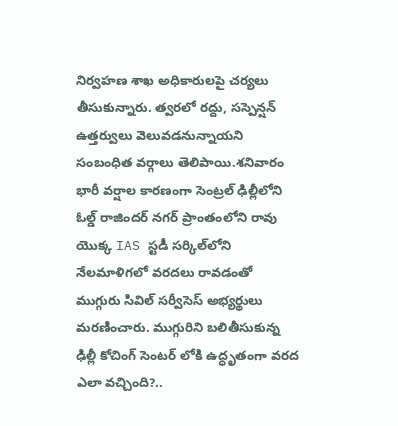నిర్వహణ శాఖ అధికారులపై చర్యలు తీసుకున్నారు. త్వరలో రద్దు, సస్పెన్షన్ ఉత్తర్వులు వెలువడనున్నాయని సంబంధిత వర్గాలు తెలిపాయి.శనివారం భారీ వర్షాల కారణంగా సెంట్రల్ ఢిల్లీలోని ఓల్డ్ రాజిందర్ నగర్ ప్రాంతంలోని రావు యొక్క IAS స్టడీ సర్కిల్‌లోని నేలమాళిగలో వరదలు రావడంతో ముగ్గురు సివిల్ సర్వీసెస్ అభ్యర్థులు మరణించారు. ముగ్గురిని బలితీసుకున్న ఢిల్లీ కోచింగ్ సెంటర్‌ లోకి ఉద్ధృతంగా వరద ఎలా వచ్చింది?..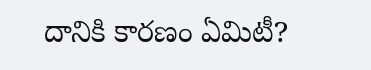దానికి కారణం ఏమిటీ?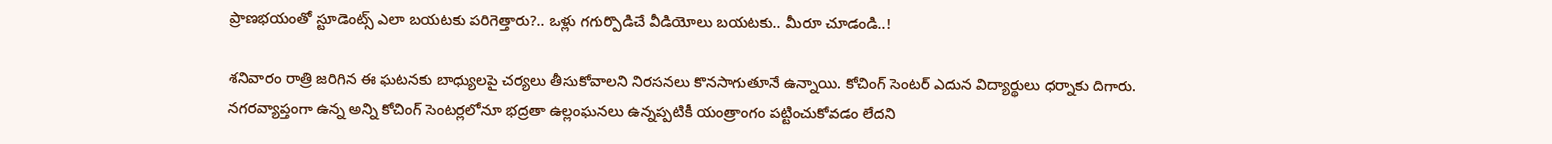ప్రాణభయంతో స్టూడెంట్స్ ఎలా బయటకు పరిగెత్తారు?.. ఒళ్లు గగుర్పొడిచే వీడియోలు బయటకు.. మీరూ చూడండి..!

శనివారం రాత్రి జరిగిన ఈ ఘటనకు బాధ్యులపై చర్యలు తీసుకోవాలని నిరసనలు కొనసాగుతూనే ఉన్నాయి. కోచింగ్‌ సెంటర్‌ ఎదున విద్యార్థులు ధర్నాకు దిగారు. నగరవ్యాప్తంగా ఉన్న అన్ని కోచింగ్‌ సెంటర్లలోనూ భద్రతా ఉల్లంఘనలు ఉన్నప్పటికీ యంత్రాంగం పట్టించుకోవడం లేదని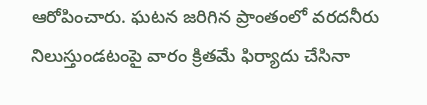ఆరోపించారు. ఘటన జరిగిన ప్రాంతంలో వరదనీరు నిలుస్తుండటంపై వారం క్రితమే ఫిర్యాదు చేసినా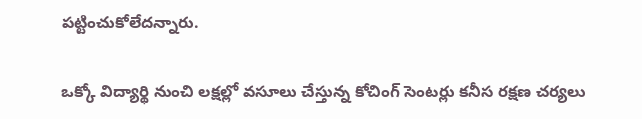పట్టించుకోలేదన్నారు.

ఒక్కో విద్యార్థి నుంచి లక్షల్లో వసూలు చేస్తున్న కోచింగ్‌ సెంటర్లు కనీస రక్షణ చర్యలు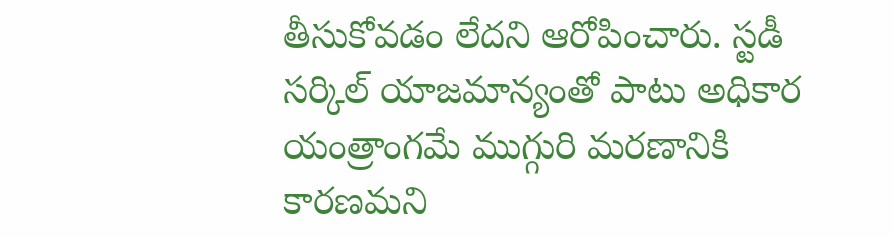తీసుకోవడం లేదని ఆరోపించారు. స్టడీ సర్కిల్‌ యాజమాన్యంతో పాటు అధికార యంత్రాంగమే ముగ్గురి మరణానికి కారణమని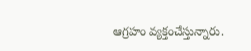ఆగ్రహం వ్యక్తంచేస్తున్నారు.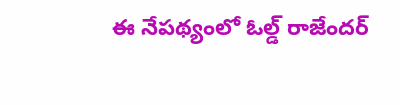ఈ నేపథ్యంలో ఓల్డ్‌ రాజేందర్‌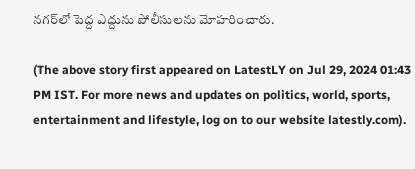నగర్‌లో పెద్ద ఎద్దును పోలీసులను మోహరించారు.

(The above story first appeared on LatestLY on Jul 29, 2024 01:43 PM IST. For more news and updates on politics, world, sports, entertainment and lifestyle, log on to our website latestly.com).